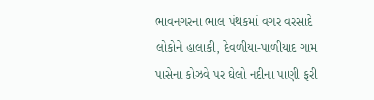ભાવનગરના ભાલ પંથકમાં વગર વરસાદે લોકોને હાલાકી, દેવળીયા-પાળીયાદ ગામ પાસેના કોઝવે પર ઘેલો નદીના પાણી ફરી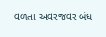વળતા અવરજવર બંધ